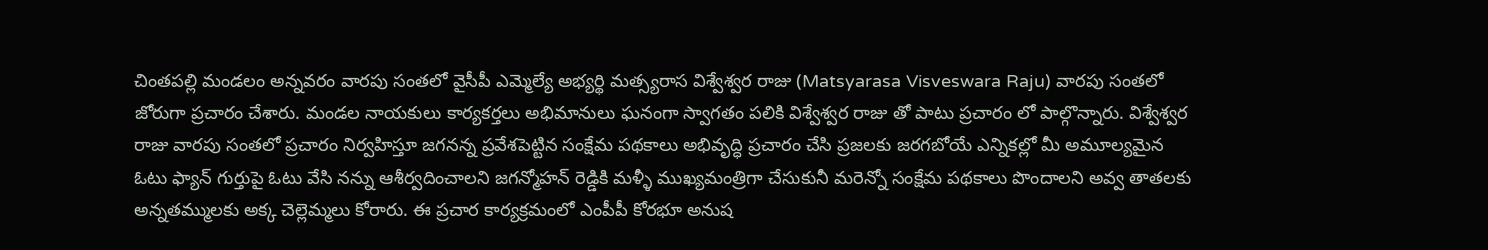చింతపల్లి మండలం అన్నవరం వారపు సంతలో వైసీపీ ఎమ్మెల్యే అభ్యర్థి మత్స్యరాస విశ్వేశ్వర రాజు (Matsyarasa Visveswara Raju) వారపు సంతలో జోరుగా ప్రచారం చేశారు. మండల నాయకులు కార్యకర్తలు అభిమానులు ఘనంగా స్వాగతం పలికి విశ్వేశ్వర రాజు తో పాటు ప్రచారం లో పాల్గొన్నారు. విశ్వేశ్వర రాజు వారపు సంతలో ప్రచారం నిర్వహిస్తూ జగనన్న ప్రవేశపెట్టిన సంక్షేమ పథకాలు అభివృద్ధి ప్రచారం చేసి ప్రజలకు జరగబోయే ఎన్నికల్లో మీ అమూల్యమైన ఓటు ఫ్యాన్ గుర్తుపై ఓటు వేసి నన్ను ఆశీర్వదించాలని జగన్మోహన్ రెడ్డికి మళ్ళీ ముఖ్యమంత్రిగా చేసుకునీ మరెన్నో సంక్షేమ పథకాలు పొందాలని అవ్వ తాతలకు అన్నతమ్ములకు అక్క చెల్లెమ్మలు కోరారు. ఈ ప్రచార కార్యక్రమంలో ఎంపీపీ కోరభూ అనుష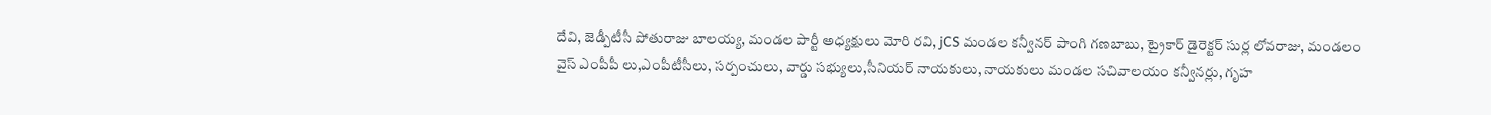దేవి, జెడ్పీటీసీ పోతురాజు బాలయ్య, మండల పార్టీ అధ్యక్షులు మోరి రవి, jCS మండల కన్వీనర్ పాంగి గణబాబు, ట్రైకార్ డైరెక్టర్ సుర్ల లోవరాజు, మండలం వైస్ ఎంపీపీ లు,ఎంపీటీసీలు, సర్పంచులు, వార్డు సభ్యులు,సీనియర్ నాయకులు, నాయకులు మండల సచివాలయం కన్వీనర్లు, గృహ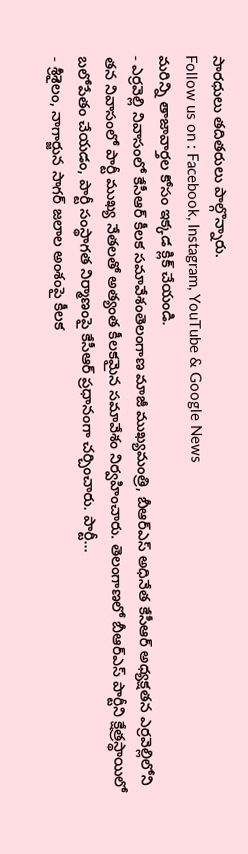సారధులు తదితరులు పాల్గొన్నారు.
Follow us on : Facebook, Instagram, YouTube & Google News
మరిన్ని తాజావార్తల కోసం ఇక్కడ క్లిక్ చేయండి.
- ఎర్రవెల్లి నివాసంలో కేసీఆర్ కీలక సమావేశంతెలంగాణ మాజీ ముఖ్యమంత్రి, బీఆర్ఎస్ అధినేత కేసీఆర్ అధ్యక్షతన ఎర్రవెల్లిలోని తన నివాసంలో పార్టీ ముఖ్య నేతలతో అత్యంత కీలకమైన సమావేశం నిర్వహించారు. తెలంగాణలో బీఆర్ఎస్ పార్టీని క్షేత్రస్థాయిలో బలోపేతం చేయడం, పార్టీ సంస్థాగత నిర్మాణంపై కేసీఆర్ ప్రధానంగా చర్చించారు. పార్టీ…
- శ్రీశైలం, నాగార్జున సాగర్ జలాల అంశంపై కీలక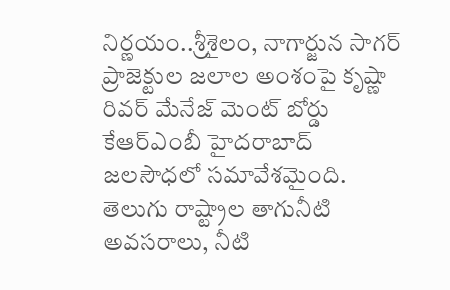నిర్ణయం..శ్రీశైలం, నాగార్జున సాగర్ ప్రాజెక్టుల జలాల అంశంపై కృష్ణా రివర్ మేనేజ్ మెంట్ బోర్డు కేఆర్ఎంబీ హైదరాబాద్ జలసౌధలో సమావేశమైంది. తెలుగు రాష్ట్రాల తాగునీటి అవసరాలు, నీటి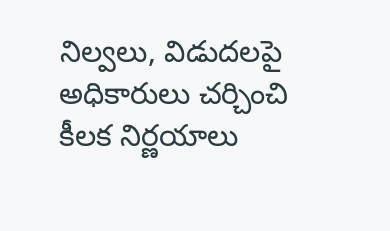నిల్వలు, విడుదలపై అధికారులు చర్చించి కీలక నిర్ణయాలు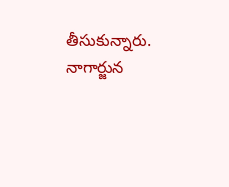తీసుకున్నారు. నాగార్జున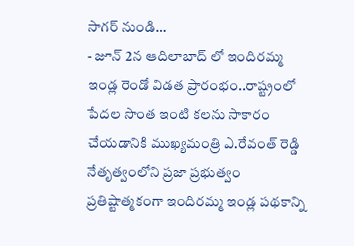సాగర్ నుండి…
- జూన్ 2న ఆదిలాబాద్ లో ఇందిరమ్మ ఇండ్ల రెండో విడత ప్రారంభం..రాష్ట్రంలో పేదల సొంత ఇంటి కలను సాకారం చేయడానికి ముఖ్యమంత్రి ఎ.రేవంత్ రెడ్డి నేతృత్వంలోని ప్రజా ప్రభుత్వం ప్రతిష్టాత్మకంగా ఇందిరమ్మ ఇండ్ల పథకాన్ని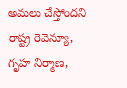అమలు చేస్తోందని రాష్ట్ర రెవెన్యూ, గృహ నిర్మాణ,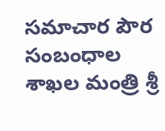సమాచార పౌర సంబంధాల శాఖల మంత్రి శ్రీ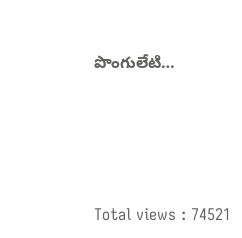పొంగులేటి…




Total views : 74521